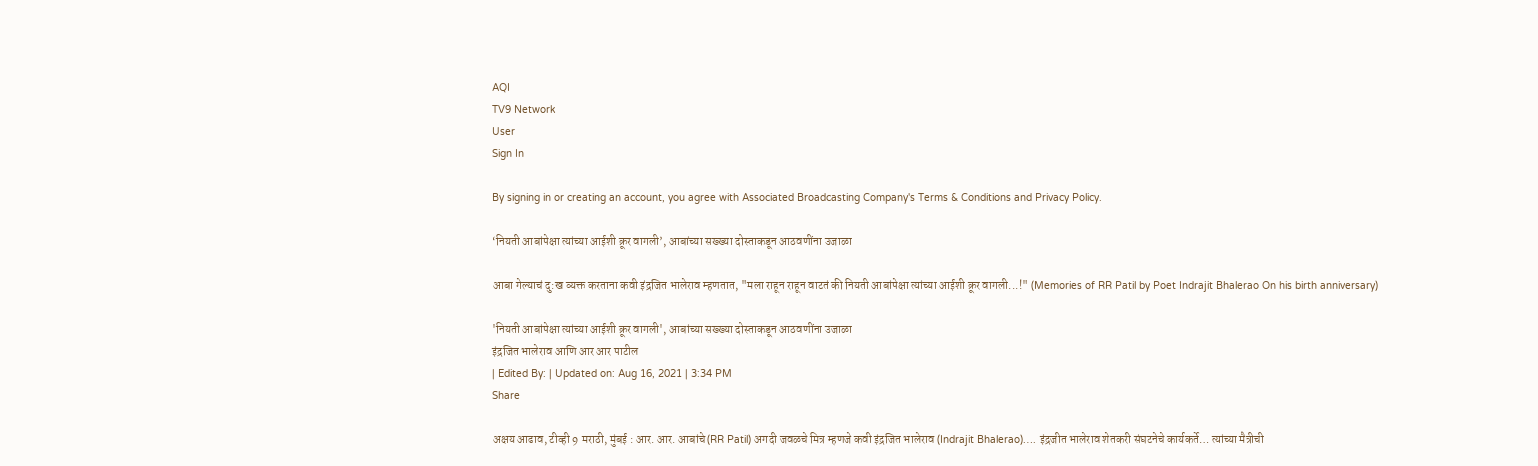AQI
TV9 Network
User
Sign In

By signing in or creating an account, you agree with Associated Broadcasting Company's Terms & Conditions and Privacy Policy.

‘नियती आबांपेक्षा त्यांच्या आईशी क्रूर वागली’, आबांच्या सख्ख्या दोस्ताकडून आठवणींना उजाळा

आबा गेल्याचं दु:ख व्यक्त करताना कवी इंद्रजित भालेराव म्हणतात, "मला राहून राहून वाटतं की नियती आबांपेक्षा त्यांच्या आईशी क्रूर वागली...!" (Memories of RR Patil by Poet Indrajit Bhalerao On his birth anniversary)

'नियती आबांपेक्षा त्यांच्या आईशी क्रूर वागली', आबांच्या सख्ख्या दोस्ताकडून आठवणींना उजाळा
इंद्रजित भालेराव आणि आर आर पाटील
| Edited By: | Updated on: Aug 16, 2021 | 3:34 PM
Share

अक्षय आढाव, टीव्ही 9 मराठी, मुंबई : आर. आर. आबांचे (RR Patil) अगदी जवळचे मित्र म्हणजे कवी इंद्रजित भालेराव (Indrajit Bhalerao)…. इंद्रजीत भालेराव शेतकरी संघटनेचे कार्यकर्ते… त्यांच्या मैत्रीची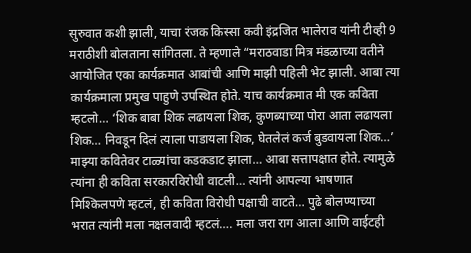सुरुवात कशी झाली, याचा रंजक किस्सा कवी इंद्रजित भालेराव यांनी टीव्ही 9 मराठीशी बोलताना सांगितला. ते म्हणाले “मराठवाडा मित्र मंडळाच्या वतीने आयोजित एका कार्यक्रमात आबांची आणि माझी पहिली भेट झाली. आबा त्या कार्यक्रमाला प्रमुख पाहुणे उपस्थित होते. याच कार्यक्रमात मी एक कविता म्हटलो… ‘शिक बाबा शिक लढायला शिक, कुणब्याच्या पोरा आता लढायला शिक… निवडून दिलं त्याला पाडायला शिक, घेतलेलं कर्ज बुडवायला शिक…’ माझ्या कवितेवर टाळ्यांचा कडकडाट झाला… आबा सत्तापक्षात होते. त्यामुळे त्यांना ही कविता सरकारविरोधी वाटली… त्यांनी आपल्या भाषणात मिश्किलपणे म्हटलं, ही कविता विरोधी पक्षाची वाटते… पुढे बोलण्याच्या भरात त्यांनी मला नक्षलवादी म्हटलं…. मला जरा राग आला आणि वाईटही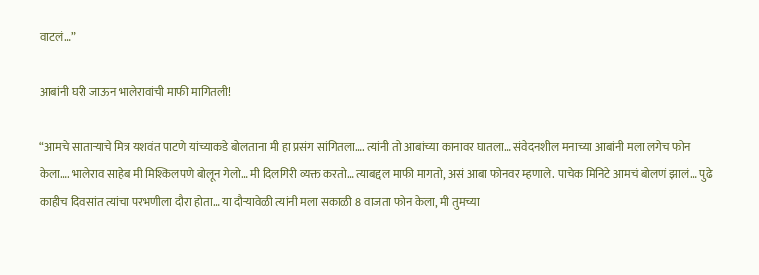वाटलं…”

आबांनी घरी जाऊन भालेरावांची माफी मागितली!

“आमचे साताऱ्याचे मित्र यशवंत पाटणे यांच्याकडे बोलताना मी हा प्रसंग सांगितला…. त्यांनी तो आबांच्या कानावर घातला… संवेदनशील मनाच्या आबांनी मला लगेच फोन केला…. भालेराव साहेब मी मिश्किलपणे बोलून गेलो… मी दिलगिरी व्यक्त करतो… त्याबद्दल माफी मागतो, असं आबा फोनवर म्हणाले. पाचेक मिनिटे आमचं बोलणं झालं… पुढे काहीच दिवसांत त्यांचा परभणीला दौरा होता… या दौऱ्यावेळी त्यांनी मला सकाळी 8 वाजता फोन केला, मी तुमच्या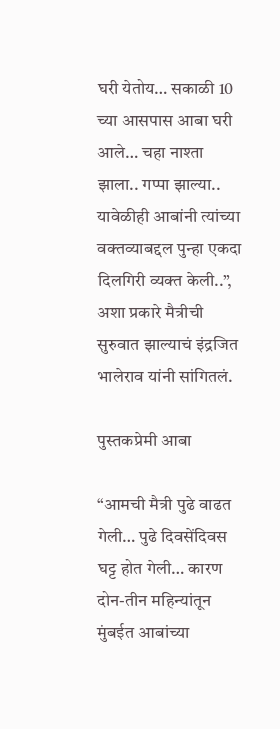घरी येतोय… सकाळी 10 च्या आसपास आबा घरी आले… चहा नाश्ता झाला.. गप्पा झाल्या.. यावेळीही आबांनी त्यांच्या वक्तव्याबद्दल पुन्हा एकदा दिलगिरी व्यक्त केली..”, अशा प्रकारे मैत्रीची सुरुवात झाल्याचं इंद्रजित भालेराव यांनी सांगितलं.

पुस्तकप्रेमी आबा

“आमची मैत्री पुढे वाढत गेली… पुढे दिवसेंदिवस घट्ट होत गेली… कारण दोन-तीन महिन्यांतून मुंबईत आबांच्या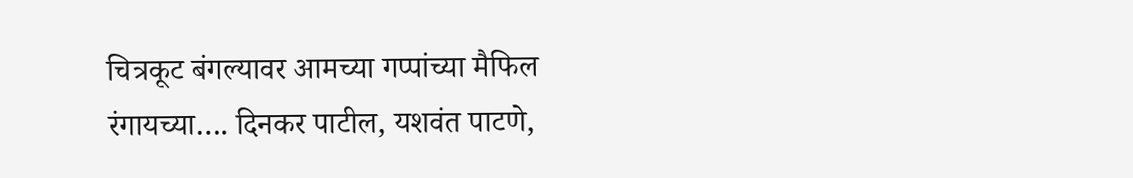चित्रकूट बंगल्यावर आमच्या गप्पांच्या मैफिल रंगायच्या…. दिनकर पाटील, यशवंत पाटणे,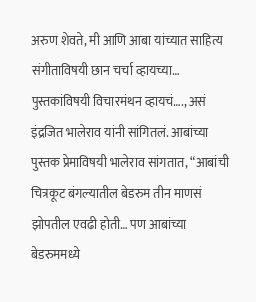अरुण शेवते, मी आणि आबा यांच्यात साहित्य संगीताविषयी छान चर्चा व्हायच्या… पुस्तकांविषयी विचारमंथन व्हायचं…., असं इंद्रजित भालेराव यांनी सांगितलं. आबांच्या पुस्तक प्रेमाविषयी भालेराव सांगतात, “आबांची चित्रकूट बंगल्यातील बेडरुम तीन माणसं झोपतील एवढी होती… पण आबांच्या बेडरुममध्ये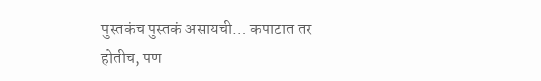पुस्तकंच पुस्तकं असायची… कपाटात तर होतीच, पण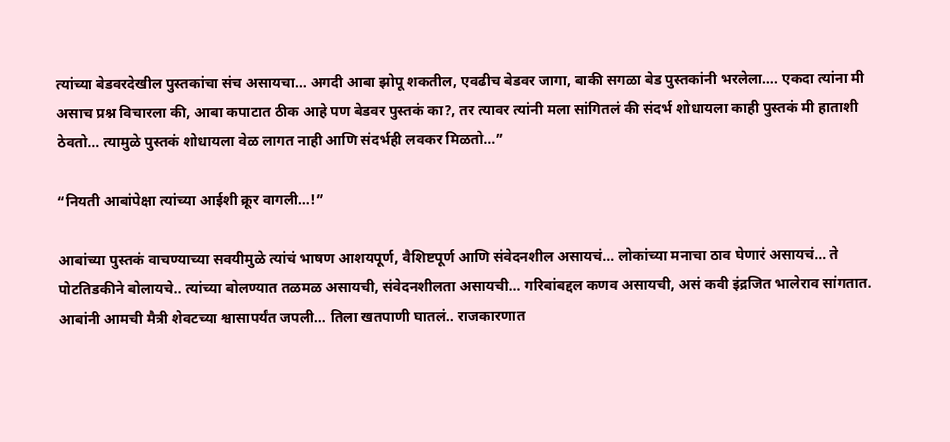त्यांच्या बेडवरदेखील पुस्तकांचा संच असायचा… अगदी आबा झोपू शकतील, एवढीच बेडवर जागा, बाकी सगळा बेड पुस्तकांनी भरलेला…. एकदा त्यांना मी असाच प्रश्न विचारला की, आबा कपाटात ठीक आहे पण बेडवर पुस्तकं का?, तर त्यावर त्यांनी मला सांगितलं की संदर्भ शोधायला काही पुस्तकं मी हाताशी ठेवतो… त्यामुळे पुस्तकं शोधायला वेळ लागत नाही आणि संदर्भही लवकर मिळतो…”

“नियती आबांपेक्षा त्यांच्या आईशी क्रूर वागली…!”

आबांच्या पुस्तकं वाचण्याच्या सवयीमुळे त्यांचं भाषण आशयपूर्ण, वैशिष्टपूर्ण आणि संवेदनशील असायचं… लोकांच्या मनाचा ठाव घेणारं असायचं… ते पोटतिडकीने बोलायचे.. त्यांच्या बोलण्यात तळमळ असायची, संवेदनशीलता असायची… गरिबांबद्दल कणव असायची, असं कवी इंद्रजित भालेराव सांगतात. आबांनी आमची मैत्री शेवटच्या श्वासापर्यंत जपली… तिला खतपाणी घातलं.. राजकारणात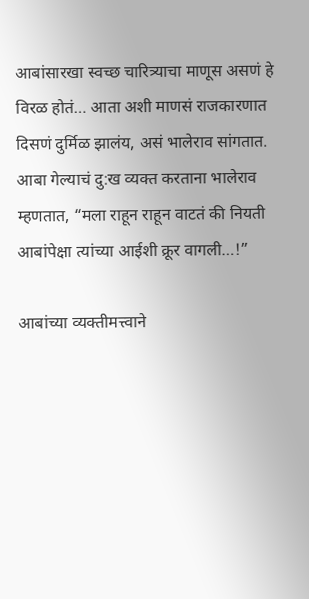आबांसारखा स्वच्छ चारित्र्याचा माणूस असणं हे विरळ होतं… आता अशी माणसं राजकारणात दिसणं दुर्मिळ झालंय, असं भालेराव सांगतात. आबा गेल्याचं दु:ख व्यक्त करताना भालेराव म्हणतात, “मला राहून राहून वाटतं की नियती आबांपेक्षा त्यांच्या आईशी क्रूर वागली…!”

आबांच्या व्यक्तीमत्त्वाने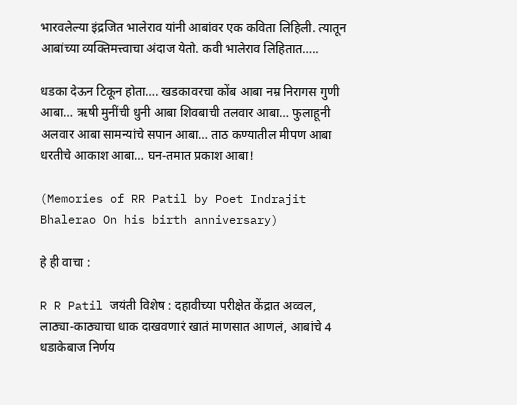भारवलेल्या इंद्रजित भालेराव यांनी आबांवर एक कविता लिहिली. त्यातून आबांच्या व्यक्तिमत्त्वाचा अंदाज येतो. कवी भालेराव लिहितात…..

धडका देऊन टिकून होता…. खडकावरचा कोंब आबा नम्र निरागस गुणी आबा… ऋषी मुनींची धुनी आबा शिवबाची तलवार आबा… फुलाहूनी अलवार आबा सामन्यांचे सपान आबा… ताठ कण्यातील मीपण आबा धरतीचे आकाश आबा… घन-तमात प्रकाश आबा!

(Memories of RR Patil by Poet Indrajit Bhalerao On his birth anniversary)

हे ही वाचा :

R R Patil जयंती विशेष : दहावीच्या परीक्षेत केंद्रात अव्वल, लाठ्या-काठ्याचा धाक दाखवणारं खातं माणसात आणलं, आबांचे 4 धडाकेबाज निर्णय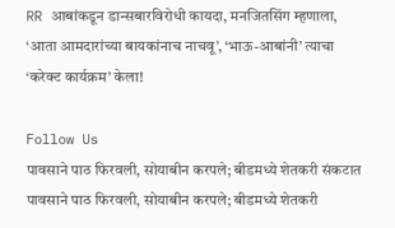RR आबांकडून डान्सबारविरोधी कायदा, मनजितसिंग म्हणाला, ‘आता आमदारांच्या बायकांनाच नाचवू’, ‘भाऊ-आबांनी’ त्याचा ‘करेक्ट कार्यक्रम’ केला!

Follow Us
पावसाने पाठ फिरवली, सोयाबीन करपले; बीडमध्ये शेतकरी संकटात
पावसाने पाठ फिरवली, सोयाबीन करपले; बीडमध्ये शेतकरी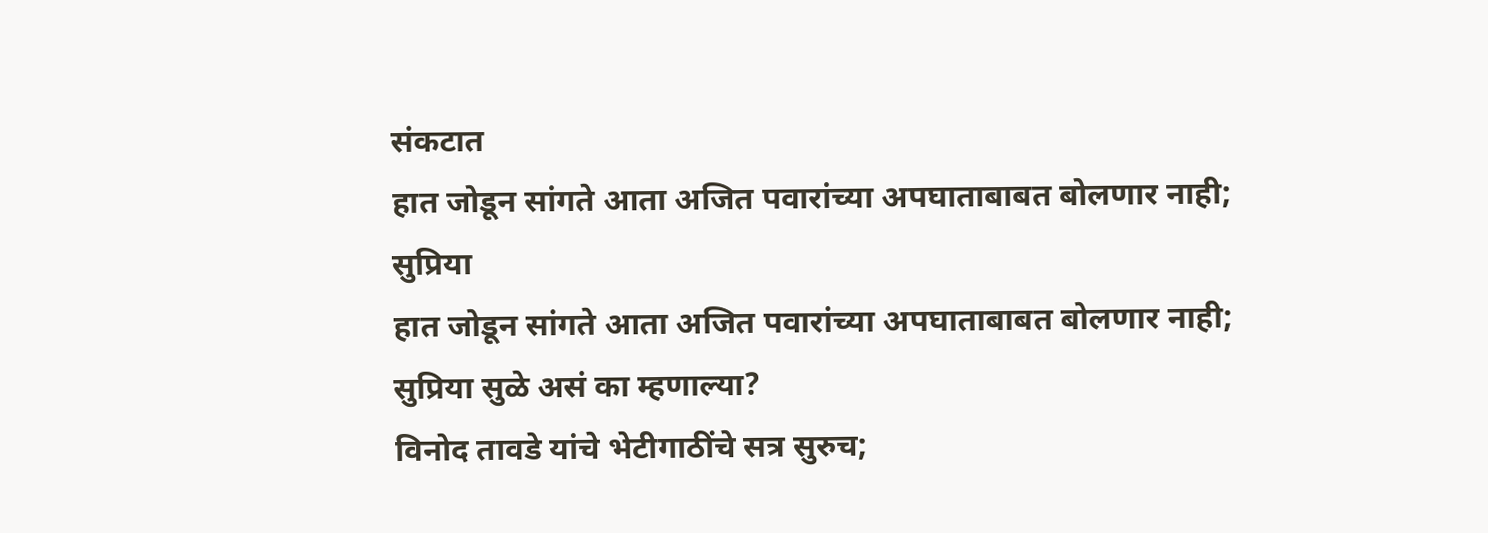संकटात
हात जोडून सांगते आता अजित पवारांच्या अपघाताबाबत बोलणार नाही; सुप्रिया
हात जोडून सांगते आता अजित पवारांच्या अपघाताबाबत बोलणार नाही; सुप्रिया सुळे असं का म्हणाल्या?
विनोद तावडे यांचे भेटीगाठींचे सत्र सुरुच;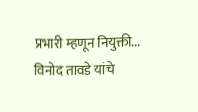प्रभारी म्हणून नियुक्ती...
विनोद तावडे यांचे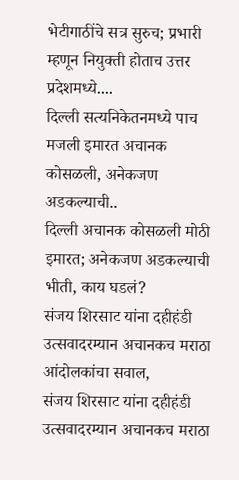भेटीगाठींचे सत्र सुरुच; प्रभारी म्हणून नियुक्ती होताच उत्तर प्रदेशमध्ये....
दिल्ली सत्यनिकेतनमध्ये पाच मजली इमारत अचानक कोसळली, अनेकजण अडकल्याची..
दिल्ली अचानक कोसळली मोठी इमारत; अनेकजण अडकल्याची भीती, काय घडलं?
संजय शिरसाट यांना दहीहंडी उत्सवादरम्यान अचानकच मराठा आंदोलकांचा सवाल,
संजय शिरसाट यांना दहीहंडी उत्सवादरम्यान अचानकच मराठा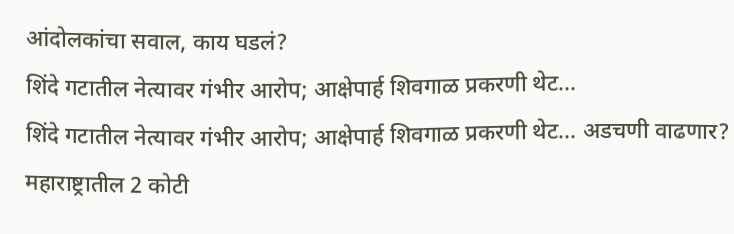आंदोलकांचा सवाल, काय घडलं?
शिंदे गटातील नेत्यावर गंभीर आरोप; आक्षेपार्ह शिवगाळ प्रकरणी थेट...
शिंदे गटातील नेत्यावर गंभीर आरोप; आक्षेपार्ह शिवगाळ प्रकरणी थेट... अडचणी वाढणार?
महाराष्ट्रातील 2 कोटी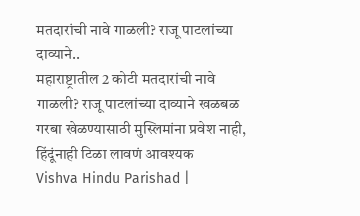मतदारांची नावे गाळली? राजू पाटलांच्या दाव्याने..
महाराष्ट्रातील 2 कोटी मतदारांची नावे गाळली? राजू पाटलांच्या दाव्याने खळबळ
गरबा खेळण्यासाठी मुस्लिमांना प्रवेश नाही, हिंदूंनाही टिळा लावणं आवश्यक
Vishva Hindu Parishad |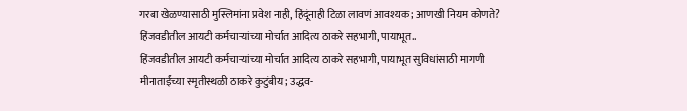गरबा खेळण्यासाठी मुस्लिमांना प्रवेश नाही, हिंदूंनाही टिळा लावणं आवश्यक; आणखी नियम कोणते?
हिंजवडीतील आयटी कर्मचाऱ्यांच्या मोर्चात आदित्य ठाकरे सहभागी, पायाभूत..
हिंजवडीतील आयटी कर्मचाऱ्यांच्या मोर्चात आदित्य ठाकरे सहभागी, पायाभूत सुविधांसाठी मागणी
मीनाताईंच्या स्मृतीस्थळी ठाकरे कुटुंबीय; उद्धव-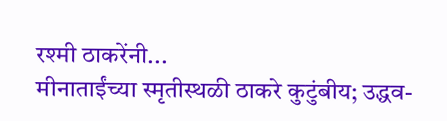रश्मी ठाकरेंनी...
मीनाताईंच्या स्मृतीस्थळी ठाकरे कुटुंबीय; उद्धव-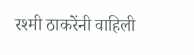रश्मी ठाकरेंनी वाहिली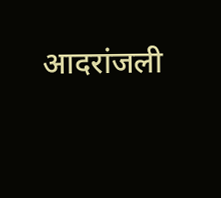आदरांजली